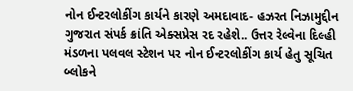નોન ઈન્ટરલોકીંગ કાર્યને કારણે અમદાવાદ- હઝરત નિઝામુદ્દીન ગુજરાત સંપર્ક ક્રાંતિ એક્સપ્રેસ રદ રહેશે.. ઉત્તર રેલ્વેના દિલ્હી મંડળના પલવલ સ્ટેશન પર નોન ઈન્ટરલોકીંગ કાર્ય હેતુ સૂચિત બ્લોકને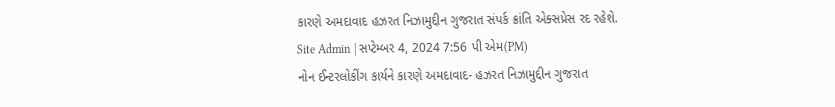કારણે અમદાવાદ હઝરત નિઝામુદ્દીન ગુજરાત સંપર્ક ક્રાંતિ એક્સપ્રેસ રદ રહેશે.
Site Admin | સપ્ટેમ્બર 4, 2024 7:56 પી એમ(PM)
નોન ઈન્ટરલોકીંગ કાર્યને કારણે અમદાવાદ- હઝરત નિઝામુદ્દીન ગુજરાત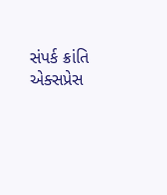સંપર્ક ક્રાંતિ એક્સપ્રેસ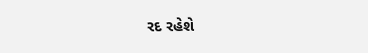રદ રહેશે